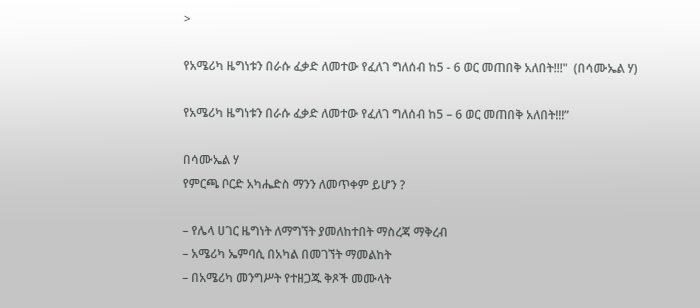>

የአሜሪካ ዜግነቱን በራሱ ፈቃድ ለመተው የፈለገ ግለሰብ ከ5 - 6 ወር መጠበቅ አለበት!!!"  (በሳሙኤል ሃ)

የአሜሪካ ዜግነቱን በራሱ ፈቃድ ለመተው የፈለገ ግለሰብ ከ5 – 6 ወር መጠበቅ አለበት!!!”

በሳሙኤል ሃ
የምርጫ ቦርድ አካሔድስ ማንን ለመጥቀም ይሆን ?

– የሌላ ሀገር ዜግነት ለማግኘት ያመለከተበት ማስረጃ ማቅረብ
– አሜሪካ ኤምባሲ በአካል በመገኘት ማመልከት
– በአሜሪካ መንግሥት የተዘጋጁ ቅጾች መሙላት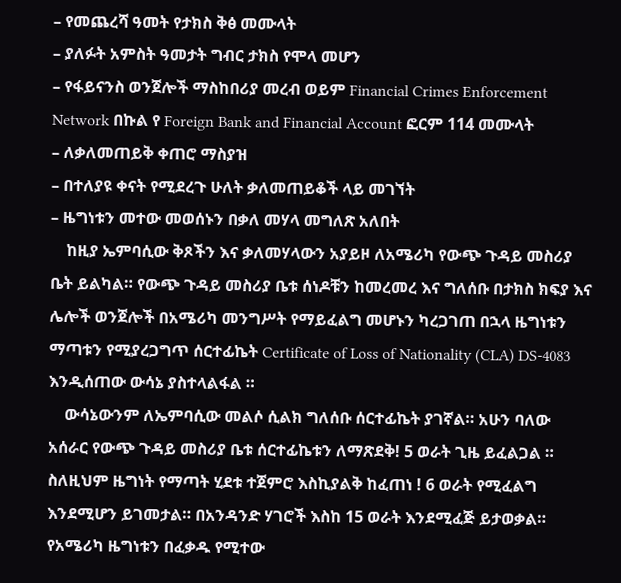– የመጨረሻ ዓመት የታክስ ቅፅ መሙላት
– ያለፉት አምስት ዓመታት ግብር ታክስ የሞላ መሆን
– የፋይናንስ ወንጀሎች ማስከበሪያ መረብ ወይም Financial Crimes Enforcement Network በኩል የ Foreign Bank and Financial Account ፎርም 114 መሙላት
– ለቃለመጠይቅ ቀጠሮ ማስያዝ
– በተለያዩ ቀናት የሚደረጉ ሁለት ቃለመጠይቆች ላይ መገኘት
– ዜግነቱን መተው መወሰኑን በቃለ መሃላ መግለጽ አለበት
    ከዚያ ኤምባሲው ቅጾችን እና ቃለመሃላውን አያይዞ ለአሜሪካ የውጭ ጉዳይ መስሪያ ቤት ይልካል። የውጭ ጉዳይ መስሪያ ቤቱ ሰነዶቹን ከመረመረ እና ግለሰቡ በታክስ ክፍያ እና ሌሎች ወንጀሎች በአሜሪካ መንግሥት የማይፈልግ መሆኑን ካረጋገጠ በኋላ ዜግነቱን ማጣቱን የሚያረጋግጥ ሰርተፊኬት Certificate of Loss of Nationality (CLA) DS-4083 እንዲሰጠው ውሳኔ ያስተላልፋል ።
    ውሳኔውንም ለኤምባሲው መልሶ ሲልክ ግለሰቡ ሰርተፊኬት ያገኛል። አሁን ባለው አሰራር የውጭ ጉዳይ መስሪያ ቤቱ ሰርተፊኬቱን ለማጽደቅ! 5 ወራት ጊዜ ይፈልጋል ። ስለዚህም ዜግነት የማጣት ሂደቱ ተጀምሮ እስኪያልቅ ከፈጠነ ! 6 ወራት የሚፈልግ እንደሚሆን ይገመታል። በአንዳንድ ሃገሮች እስከ 15 ወራት እንደሚፈጅ ይታወቃል።  የአሜሪካ ዜግነቱን በፈቃዱ የሚተው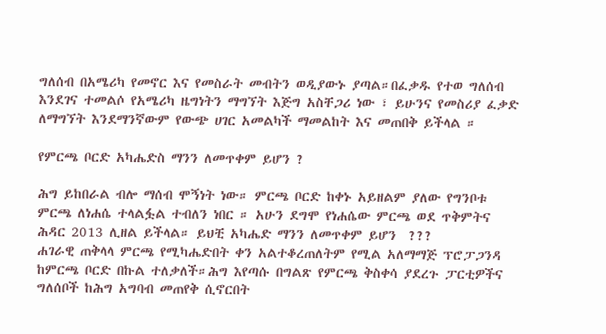ግለሰብ በአሜሪካ የመኖር እና የመስራት መብትን ወዲያውኑ ያጣል።በፈቃዱ የተወ ግለሰብ እንደገና ተመልሶ የአሜሪካ ዜግነትን ማግኘት እጅግ አስቸጋሪ ነው ፣ ይሁንና የመስሪያ ፈቃድ ለማግኘት እንደማንኛውም የውጭ ሀገር አመልካች ማመልከት እና መጠበቅ ይችላል ።

የምርጫ ቦርድ አካሔድስ ማንን ለመጥቀም ይሆን ?

ሕግ ይከበራል ብሎ ማሰብ ሞኝነት ነው። ምርጫ ቦርድ ከቀኑ አይዘልም ያለው የግንቦቱ ምርጫ ለነሐሴ ተላልፏል ተብለን ነበር ። አሁን ደግሞ የነሐሴው ምርጫ ወደ ጥቅምትና ሕዳር 2013 ሊዘል ይችላል። ይህቺ አካሔድ ማንን ለመጥቀም ይሆን  ???
ሐገራዊ ጠቅላላ ምርጫ የሚካሔድበት ቀን አልተቆረጠለትም የሚል አለማማጅ ፕሮፓጋንዳ ከምርጫ ቦርድ በኩል ተለቃለች።ሕግ እየጣሱ በግልጽ የምርጫ ቅስቀሳ ያደረጉ ፓርቲዎችና ግለሰቦች ከሕግ አግባብ መጠየቅ ሲኖርበት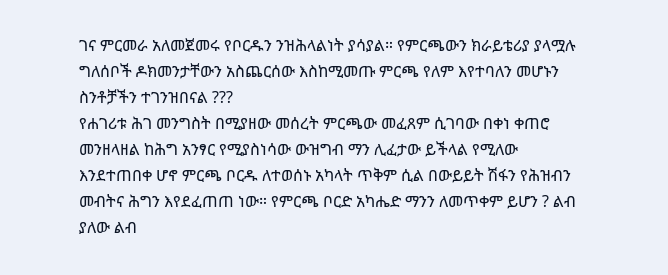ገና ምርመራ አለመጀመሩ የቦርዱን ንዝሕላልነት ያሳያል። የምርጫውን ክራይቴሪያ ያላሟሉ ግለሰቦች ዶክመንታቸውን አስጨርሰው እስከሚመጡ ምርጫ የለም እየተባለን መሆኑን ስንቶቻችን ተገንዝበናል ???
የሐገሪቱ ሕገ መንግስት በሚያዘው መሰረት ምርጫው መፈጸም ሲገባው በቀነ ቀጠሮ መንዘላዘል ከሕግ አንፃር የሚያስነሳው ውዝግብ ማን ሊፈታው ይችላል የሚለው እንደተጠበቀ ሆኖ ምርጫ ቦርዱ ለተወሰኑ አካላት ጥቅም ሲል በውይይት ሽፋን የሕዝብን መብትና ሕግን እየደፈጠጠ ነው። የምርጫ ቦርድ አካሔድ ማንን ለመጥቀም ይሆን ? ልብ ያለው ልብ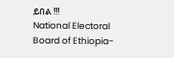ይበል !!!
National Electoral Board of Ethiopia-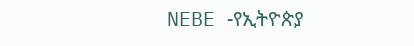NEBE -የኢትዮጵያ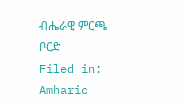ብሔራዊ ምርጫ ቦርድ
Filed in: Amharic